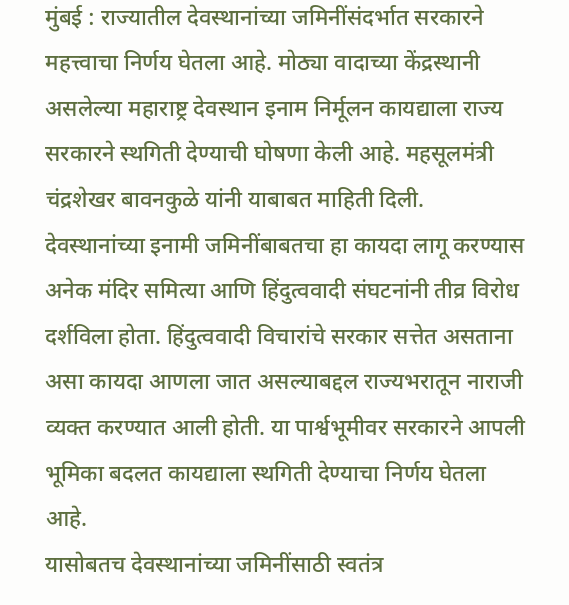मुंबई : राज्यातील देवस्थानांच्या जमिनींसंदर्भात सरकारने महत्त्वाचा निर्णय घेतला आहे. मोठ्या वादाच्या केंद्रस्थानी असलेल्या महाराष्ट्र देवस्थान इनाम निर्मूलन कायद्याला राज्य सरकारने स्थगिती देण्याची घोषणा केली आहे. महसूलमंत्री चंद्रशेखर बावनकुळे यांनी याबाबत माहिती दिली.
देवस्थानांच्या इनामी जमिनींबाबतचा हा कायदा लागू करण्यास अनेक मंदिर समित्या आणि हिंदुत्ववादी संघटनांनी तीव्र विरोध दर्शविला होता. हिंदुत्ववादी विचारांचे सरकार सत्तेत असताना असा कायदा आणला जात असल्याबद्दल राज्यभरातून नाराजी व्यक्त करण्यात आली होती. या पार्श्वभूमीवर सरकारने आपली भूमिका बदलत कायद्याला स्थगिती देण्याचा निर्णय घेतला आहे.
यासोबतच देवस्थानांच्या जमिनींसाठी स्वतंत्र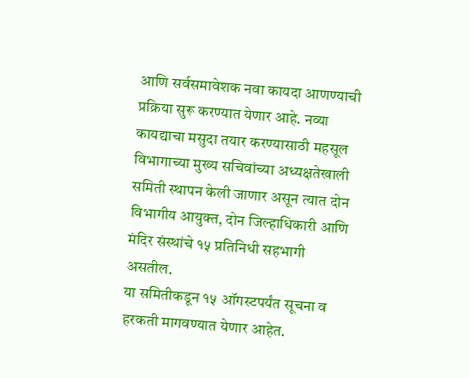आणि सर्वसमावेशक नवा कायदा आणण्याची प्रक्रिया सुरू करण्यात येणार आहे. नव्या कायद्याचा मसुदा तयार करण्यासाठी महसूल विभागाच्या मुख्य सचिवांच्या अध्यक्षतेखाली समिती स्थापन केली जाणार असून त्यात दोन विभागीय आयुक्त, दोन जिल्हाधिकारी आणि मंदिर संस्थांचे १५ प्रतिनिधी सहभागी असतील.
या समितीकडून १५ ऑगस्टपर्यंत सूचना व हरकती मागवण्यात येणार आहेत.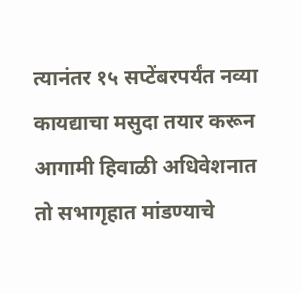त्यानंतर १५ सप्टेंबरपर्यंत नव्या कायद्याचा मसुदा तयार करून आगामी हिवाळी अधिवेशनात तो सभागृहात मांडण्याचे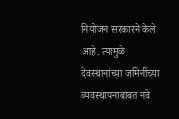नियोजन सरकारने केले आहे. त्यामुळे देवस्थानांच्या जमिनींच्या व्यवस्थापनाबाबत नवे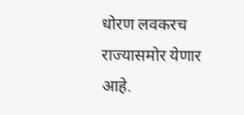धोरण लवकरच राज्यासमोर येणार आहे.